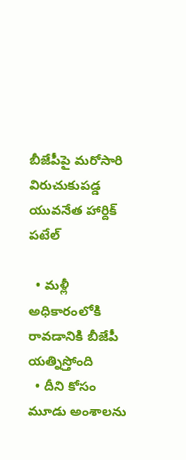బీజేపీపై మరోసారి విరుచుకుపడ్డ యువనేత హార్దిక్ పటేల్

  • మళ్లీ అధికారంలోకి రావడానికి బీజేపీ యత్నిస్తోంది
  • దీని కోసం మూడు అంశాలను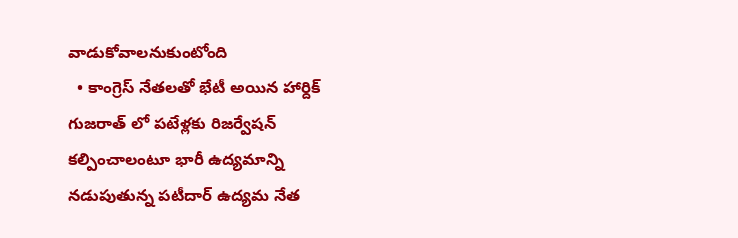వాడుకోవాలనుకుంటోంది
  • కాంగ్రెస్ నేతలతో భేటీ అయిన హార్దిక్
గుజరాత్ లో పటేళ్లకు రిజర్వేషన్ కల్పించాలంటూ భారీ ఉద్యమాన్ని నడుపుతున్న పటీదార్ ఉద్యమ నేత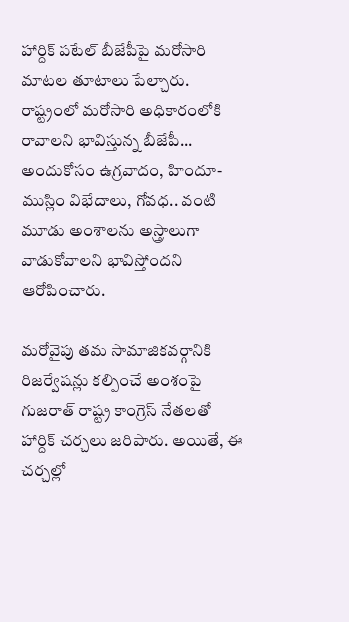హార్దిక్ పటేల్ బీజేపీపై మరోసారి మాటల తూటాలు పేల్చారు. రాష్ట్రంలో మరోసారి అధికారంలోకి రావాలని భావిస్తున్న బీజేపీ... అందుకోసం ఉగ్రవాదం, హిందూ-ముస్లిం విభేదాలు, గోవధ.. వంటి మూడు అంశాలను అస్త్రాలుగా వాడుకోవాలని భావిస్తోందని ఆరోపించారు.

మరోవైపు తమ సామాజికవర్గానికి రిజర్వేషన్లు కల్పించే అంశంపై గుజరాత్ రాష్ట్ర కాంగ్రెస్ నేతలతో హార్దిక్ చర్చలు జరిపారు. అయితే, ఈ చర్చల్లో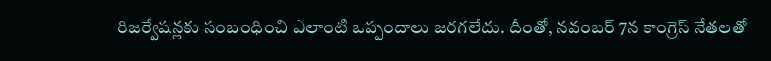రిజర్వేషన్లకు సంబంధించి ఎలాంటి ఒప్పందాలు జరగలేదు. దీంతో, నవంబర్ 7న కాంగ్రెస్ నేతలతో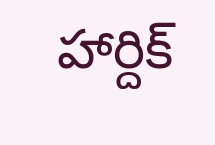హార్దిక్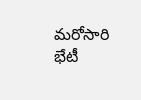మరోసారి భేటీ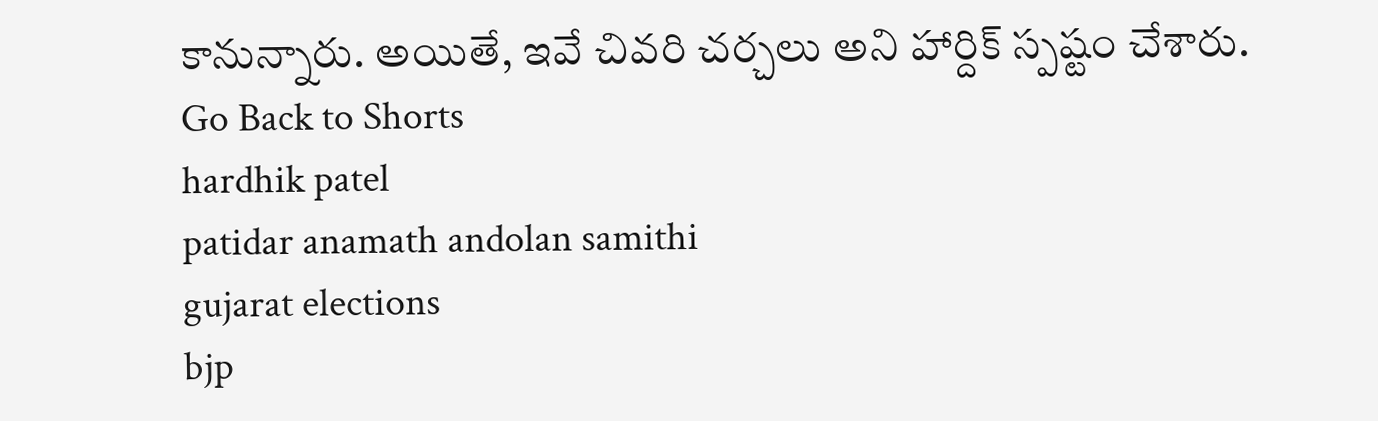కానున్నారు. అయితే, ఇవే చివరి చర్చలు అని హార్దిక్ స్పష్టం చేశారు.
Go Back to Shorts
hardhik patel
patidar anamath andolan samithi
gujarat elections
bjp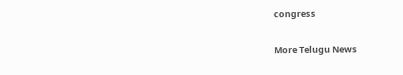congress

More Telugu News